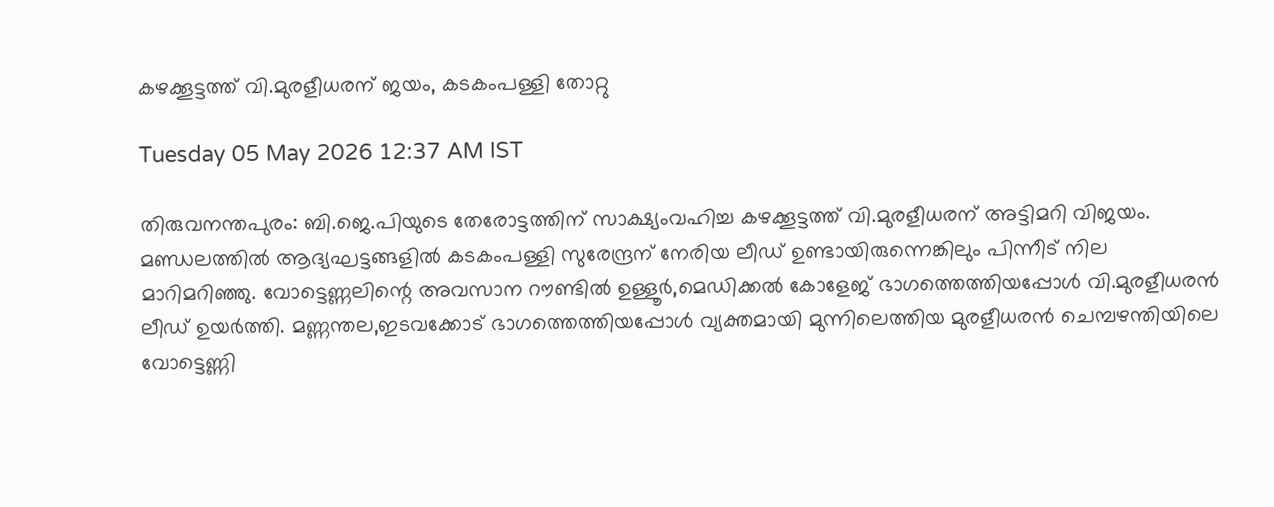കഴക്കൂട്ടത്ത് വി.മുരളീധരന് ജയം, കടകംപള്ളി തോറ്റു

Tuesday 05 May 2026 12:37 AM IST

തിരുവനന്തപുരം: ബി.ജെ.പിയുടെ തേരോട്ടത്തിന് സാക്ഷ്യംവഹിച്ച കഴക്കൂട്ടത്ത് വി.മുരളീധരന് അട്ടിമറി വിജയം. മണ്ഡലത്തിൽ ആദ്യഘട്ടങ്ങളിൽ കടകംപള്ളി സുരേന്ദ്രന് നേരിയ ലീഡ് ഉണ്ടായിരുന്നെങ്കിലും പിന്നീട് നില മാറിമറിഞ്ഞു. വോട്ടെണ്ണലിന്റെ അവസാന റൗണ്ടിൽ ഉള്ളൂർ,മെഡിക്കൽ കോളേജ് ഭാഗത്തെത്തിയപ്പോൾ വി.മുരളീധരൻ ലീഡ് ഉയർത്തി. മണ്ണന്തല,ഇടവക്കോട് ഭാഗത്തെത്തിയപ്പോൾ വ്യക്തമായി മുന്നിലെത്തിയ മുരളീധരൻ ചെമ്പഴന്തിയിലെ വോട്ടെണ്ണി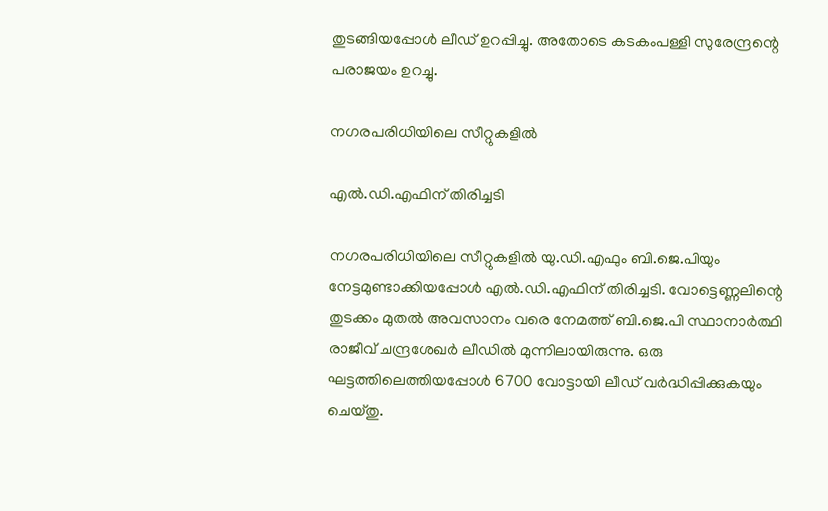തുടങ്ങിയപ്പോൾ ലീഡ് ഉറപ്പിച്ചു. അതോടെ കടകംപള്ളി സുരേന്ദ്രന്റെ പരാജയം ഉറച്ചു.

നഗരപരിധിയിലെ സീറ്റുകളിൽ

എൽ.ഡി.എഫിന് തിരിച്ചടി

നഗരപരിധിയിലെ സീറ്റുകളിൽ യു.ഡി.എഫും ബി.ജെ.പിയും നേട്ടമുണ്ടാക്കിയപ്പോൾ എൽ.ഡി.എഫിന് തിരിച്ചടി. വോട്ടെണ്ണലിന്റെ തുടക്കം മുതൽ അവസാനം വരെ നേമത്ത് ബി.ജെ.പി സ്ഥാനാർത്ഥി രാജീവ് ചന്ദ്രശേഖർ ലീഡിൽ മുന്നിലായിരുന്നു. ഒരു ഘട്ടത്തിലെത്തിയപ്പോൾ 6700 വോട്ടായി ലീഡ് വർദ്ധിപ്പിക്കുകയും ചെയ്‌തു.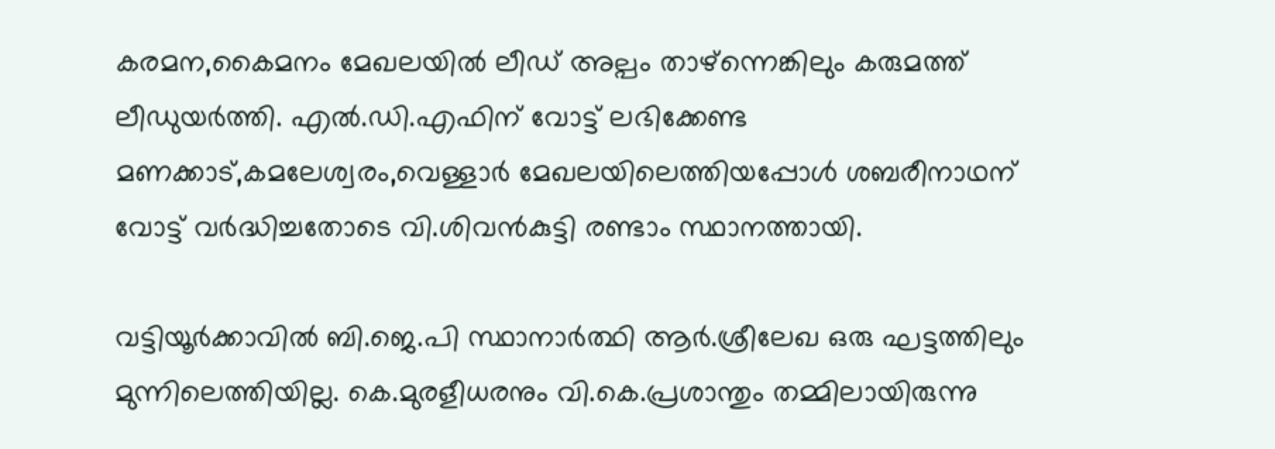കരമന,കൈമനം മേഖലയിൽ ലീഡ് അല്പം താഴ്ന്നെങ്കിലും കരുമത്ത് ലീഡുയർത്തി. എൽ.ഡി.എഫിന് വോട്ട് ലഭിക്കേണ്ട മണക്കാട്,കമലേശ്വരം,വെള്ളാർ മേഖലയിലെത്തിയപ്പോൾ ശബരീനാഥന് വോട്ട് വർദ്ധിച്ചതോടെ വി.ശിവൻകുട്ടി രണ്ടാം സ്ഥാനത്തായി.

വട്ടിയൂർക്കാവിൽ ബി.ജെ.പി സ്ഥാനാർത്ഥി ആർ.ശ്രീലേഖ ഒരു ഘട്ടത്തിലും മുന്നിലെത്തിയില്ല. കെ.മുരളീധരനും വി.കെ.പ്രശാന്തും തമ്മിലായിരുന്നു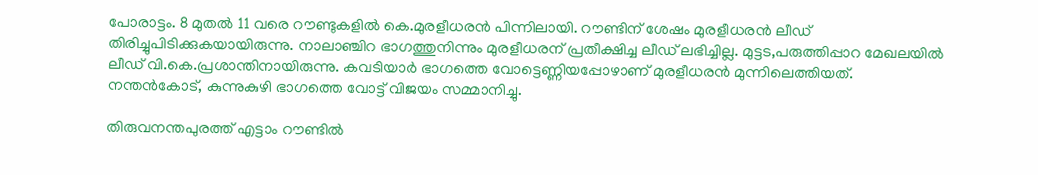പോരാട്ടം. 8 മുതൽ 11 വരെ റൗണ്ടുകളിൽ കെ.മുരളീധരൻ പിന്നിലായി. റൗണ്ടിന് ശേഷം മുരളീധരൻ ലീഡ് തിരിച്ചുപിടിക്കുകയായിരുന്നു. നാലാഞ്ചിറ ഭാഗത്തുനിന്നും മുരളീധരന് പ്രതീക്ഷിച്ച ലീഡ് ലഭിച്ചില്ല. മുട്ടട,പരുത്തിപ്പാറ മേഖലയിൽ ലീഡ് വി.കെ.പ്രശാന്തിനായിരുന്നു. കവടിയാർ ഭാഗത്തെ വോട്ടെണ്ണിയപ്പോഴാണ് മുരളീധരൻ മുന്നിലെത്തിയത്. നന്തൻകോട്, കുന്നുകുഴി ഭാഗത്തെ വോട്ട് വിജയം സമ്മാനിച്ചു.

തിരുവനന്തപുരത്ത് എട്ടാം റൗണ്ടിൽ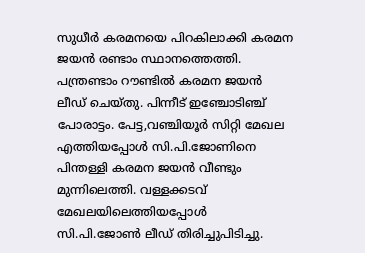സുധീർ കരമനയെ പിറകിലാക്കി കരമന ജയൻ രണ്ടാം സ്ഥാനത്തെത്തി. പന്ത്രണ്ടാം റൗണ്ടിൽ കരമന ജയൻ ലീഡ് ചെയ്തു. പിന്നീട് ഇഞ്ചോടിഞ്ച് പോരാട്ടം. പേട്ട,വഞ്ചിയൂർ സിറ്റി മേഖല എത്തിയപ്പോൾ സി.പി.ജോണിനെ പിന്തള്ളി കരമന ജയൻ വീണ്ടും മുന്നിലെത്തി. വള്ളക്കടവ് മേഖലയിലെത്തിയപ്പോൾ സി.പി.ജോൺ ലീഡ് തിരിച്ചുപിടിച്ചു.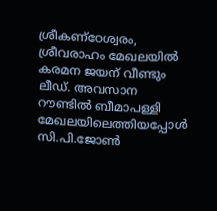ശ്രീകണ്ഠേശ്വരം, ശ്രീവരാഹം മേഖലയിൽ കരമന ജയന് വീണ്ടും ലീഡ്. അവസാന റൗണ്ടിൽ ബീമാപള്ളി മേഖലയിലെത്തിയപ്പോൾ സി.പി.ജോൺ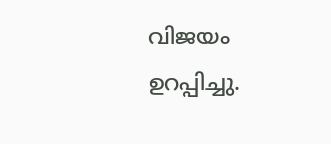വിജയം ഉറപ്പിച്ചു.